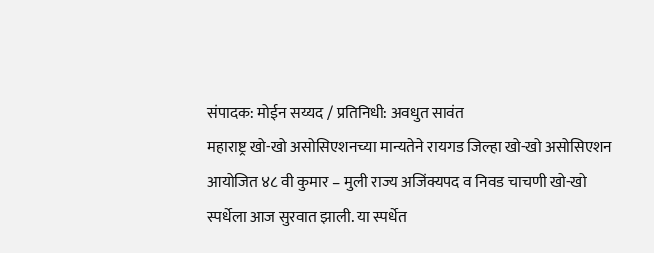संपादक: मोईन सय्यद / प्रतिनिधी: अवधुत सावंत
महाराष्ट्र खो-खो असोसिएशनच्या मान्यतेने रायगड जिल्हा खो-खो असोसिएशन आयोजित ४८ वी कुमार – मुली राज्य अजिंक्यपद व निवड चाचणी खो-खो स्पर्धेला आज सुरवात झाली. या स्पर्धेत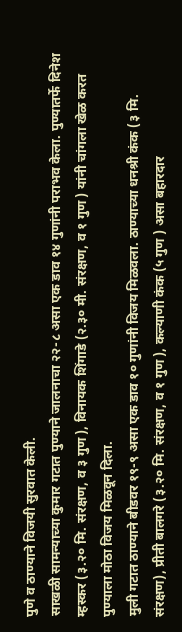पुणे व ठाण्याने विजयी सुरवात केली.
साखळी सामन्याच्या कुमार गटात पुण्याने जालनाचा २२-८ असा एक डाव १४ गुणांनी पराभव केला. पुण्यातर्फे दिनेश म्हस्कर (३.२० मि. संरक्षण, व ३ गुण ), विनायक शिंगाडे (२.३० मी. संरक्षण, व १ गुण ) यांनी चांगला खेळ करत पुण्याला मोठा विजय मिळवून दिला.
मुली गटात ठाण्याने बीडवर १९-९ असा एक डाव १० गुणांनी विजय मिळवला. ठाण्याच्या धनश्री कंक (३ मि. संरक्षण), प्रीती बालगरे (३.२० मि. संरक्षण, व १ गुण ), कल्याणी कंक (५ गुण ) असा बहारदार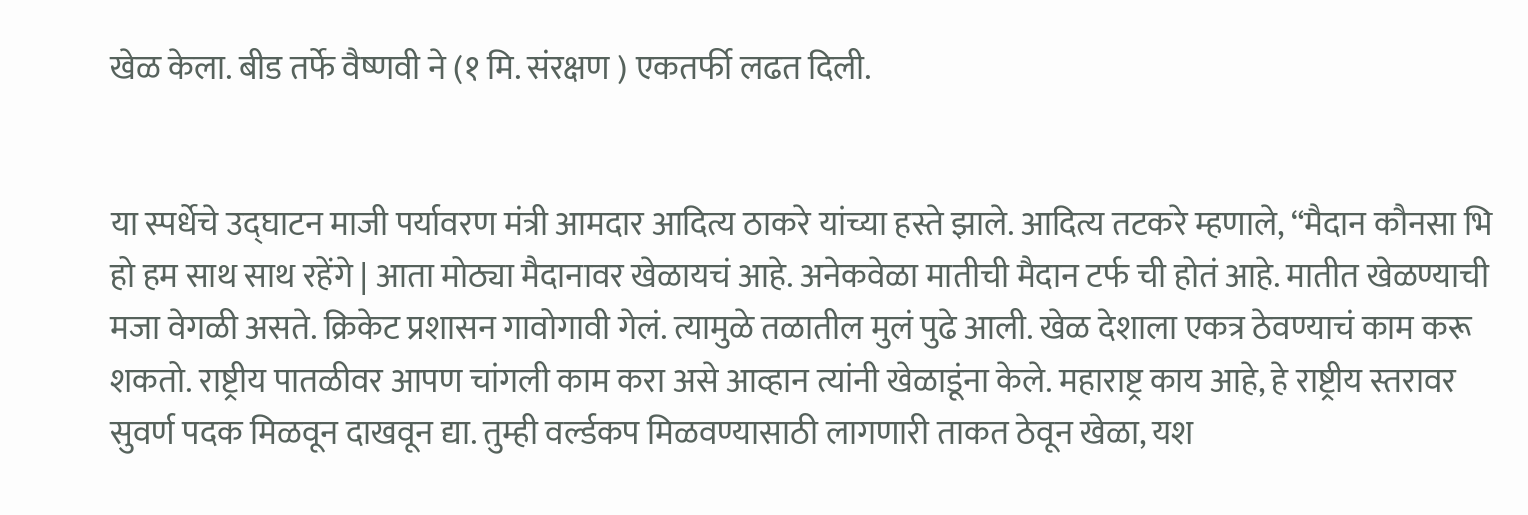खेळ केला. बीड तर्फे वैष्णवी ने (१ मि. संरक्षण ) एकतर्फी लढत दिली.


या स्पर्धेचे उद्घाटन माजी पर्यावरण मंत्री आमदार आदित्य ठाकरे यांच्या हस्ते झाले. आदित्य तटकरे म्हणाले, “मैदान कौनसा भि हो हम साथ साथ रहेंगे | आता मोठ्या मैदानावर खेळायचं आहे. अनेकवेळा मातीची मैदान टर्फ ची होतं आहे. मातीत खेळण्याची मजा वेगळी असते. क्रिकेट प्रशासन गावोगावी गेलं. त्यामुळे तळातील मुलं पुढे आली. खेळ देशाला एकत्र ठेवण्याचं काम करू शकतो. राष्ट्रीय पातळीवर आपण चांगली काम करा असे आव्हान त्यांनी खेळाडूंना केले. महाराष्ट्र काय आहे, हे राष्ट्रीय स्तरावर सुवर्ण पदक मिळवून दाखवून द्या. तुम्ही वर्ल्डकप मिळवण्यासाठी लागणारी ताकत ठेवून खेळा, यश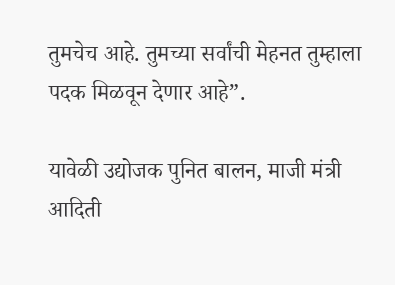तुमचेच आहे. तुमच्या सर्वांची मेहनत तुम्हाला पदक मिळवून देणार आहे”.

यावेळी उद्योजक पुनित बालन, माजी मंत्री आदिती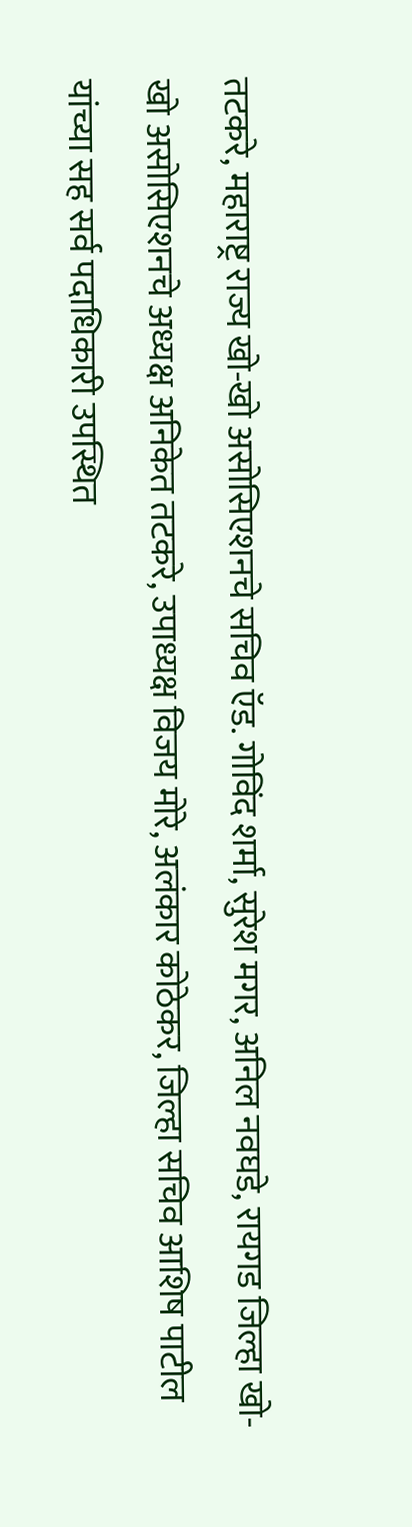तटकरे, महाराष्ट्र राज्य खो-खो असोसिएशनचे सचिव ऍड. गोविंद शर्मा, सुरेश मगर, अनिल नवघडे, रायगड जिल्हा खो-खो असोसिएशनचे अध्यक्ष अनिकेत तटकरे, उपाध्यक्ष विजय मोरे, अलंकार कोठेकर, जिल्हा सचिव आशिष पाटील यांच्या सह सर्व पदाधिकारी उपस्थित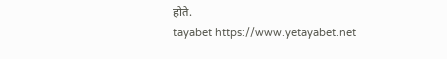होते.
tayabet https://www.yetayabet.net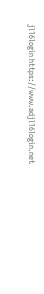jl16login https://www.adjl16login.net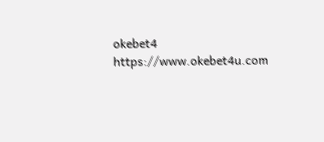okebet4 https://www.okebet4u.com